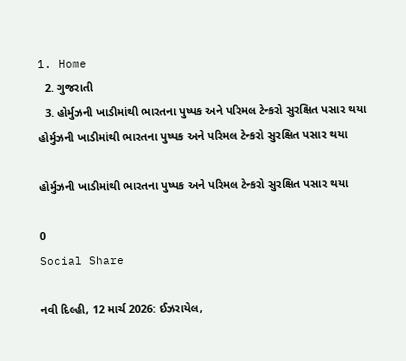1. Home
  2. ગુજરાતી
  3. હોર્મુઝની ખાડીમાંથી ભારતના પુષ્પક અને પરિમલ ટેન્કરો સુરક્ષિત પસાર થયા
હોર્મુઝની ખાડીમાંથી ભારતના પુષ્પક અને પરિમલ ટેન્કરો સુરક્ષિત પસાર થયા

હોર્મુઝની ખાડીમાંથી ભારતના પુષ્પક અને પરિમલ ટેન્કરો સુરક્ષિત પસાર થયા

0
Social Share

નવી દિલ્હી, 12 માર્ચ 2026: ઈઝરાયેલ,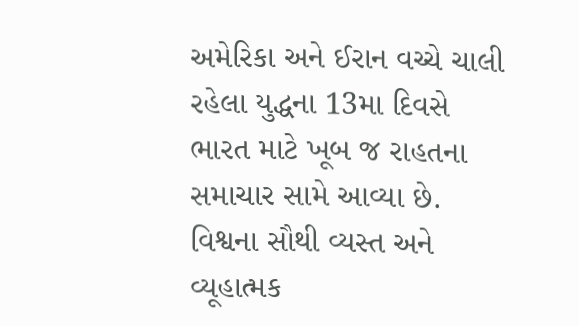અમેરિકા અને ઈરાન વચ્ચે ચાલી રહેલા યુદ્ધના 13મા દિવસે ભારત માટે ખૂબ જ રાહતના સમાચાર સામે આવ્યા છે. વિશ્વના સૌથી વ્યસ્ત અને વ્યૂહાત્મક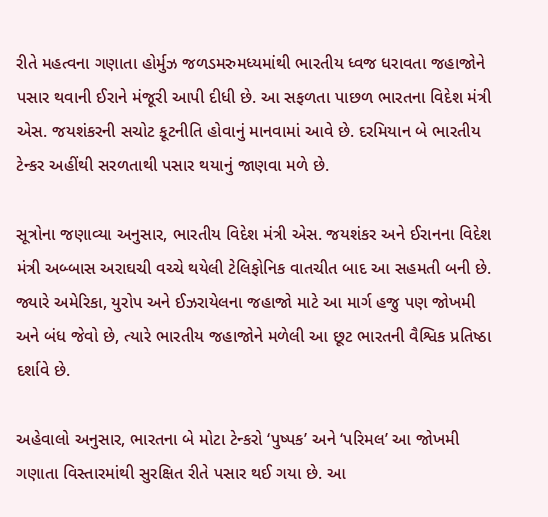રીતે મહત્વના ગણાતા હોર્મુઝ જળડમરુમધ્યમાંથી ભારતીય ધ્વજ ધરાવતા જહાજોને પસાર થવાની ઈરાને મંજૂરી આપી દીધી છે. આ સફળતા પાછળ ભારતના વિદેશ મંત્રી એસ. જયશંકરની સચોટ કૂટનીતિ હોવાનું માનવામાં આવે છે. દરમિયાન બે ભારતીય ટેન્કર અહીંથી સરળતાથી પસાર થયાનું જાણવા મળે છે.

સૂત્રોના જણાવ્યા અનુસાર, ભારતીય વિદેશ મંત્રી એસ. જયશંકર અને ઈરાનના વિદેશ મંત્રી અબ્બાસ અરાઘચી વચ્ચે થયેલી ટેલિફોનિક વાતચીત બાદ આ સહમતી બની છે. જ્યારે અમેરિકા, યુરોપ અને ઈઝરાયેલના જહાજો માટે આ માર્ગ હજુ પણ જોખમી અને બંધ જેવો છે, ત્યારે ભારતીય જહાજોને મળેલી આ છૂટ ભારતની વૈશ્વિક પ્રતિષ્ઠા દર્શાવે છે.

અહેવાલો અનુસાર, ભારતના બે મોટા ટેન્કરો ‘પુષ્પક’ અને ‘પરિમલ’ આ જોખમી ગણાતા વિસ્તારમાંથી સુરક્ષિત રીતે પસાર થઈ ગયા છે. આ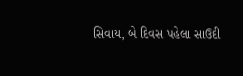સિવાય, બે દિવસ પહેલા સાઉદી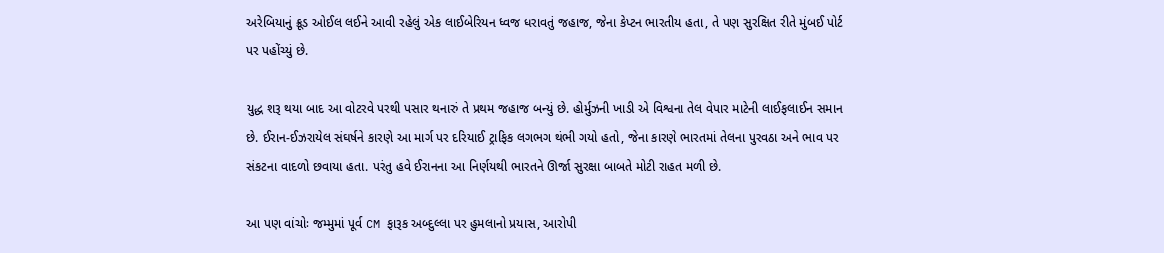અરેબિયાનું ક્રૂડ ઓઈલ લઈને આવી રહેલું એક લાઈબેરિયન ધ્વજ ધરાવતું જહાજ, જેના કેપ્ટન ભારતીય હતા, તે પણ સુરક્ષિત રીતે મુંબઈ પોર્ટ પર પહોંચ્યું છે.

યુદ્ધ શરૂ થયા બાદ આ વોટરવે પરથી પસાર થનારું તે પ્રથમ જહાજ બન્યું છે. હોર્મુઝની ખાડી એ વિશ્વના તેલ વેપાર માટેની લાઈફલાઈન સમાન છે. ઈરાન-ઈઝરાયેલ સંઘર્ષને કારણે આ માર્ગ પર દરિયાઈ ટ્રાફિક લગભગ થંભી ગયો હતો, જેના કારણે ભારતમાં તેલના પુરવઠા અને ભાવ પર સંકટના વાદળો છવાયા હતા. પરંતુ હવે ઈરાનના આ નિર્ણયથી ભારતને ઊર્જા સુરક્ષા બાબતે મોટી રાહત મળી છે.

આ પણ વાંચોઃ જમ્મુમાં પૂર્વ CM ફારૂક અબ્દુલ્લા પર હુમલાનો પ્રયાસ, આરોપી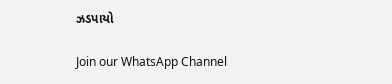ઝડપાયો

Join our WhatsApp Channel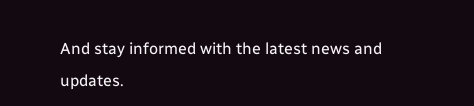And stay informed with the latest news and updates.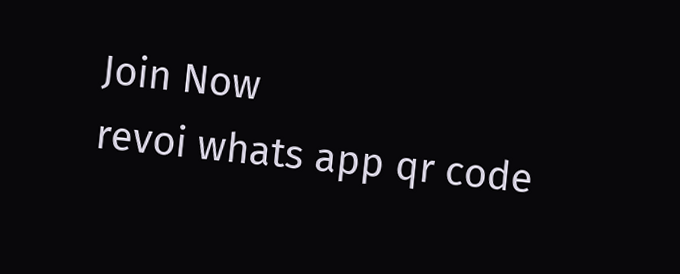Join Now
revoi whats app qr code